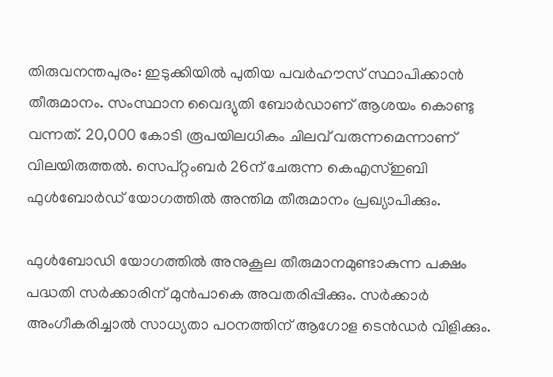തിരുവനന്തപുരം: ഇടുക്കിയില്‍ പുതിയ പവര്‍ഹൗസ് സ്ഥാപിക്കാന്‍ തീരുമാനം. സംസ്ഥാന വൈദ്യുതി ബോര്‍ഡാണ് ആശയം കൊണ്ടു വന്നത്. 20,000 കോടി രൂപയിലധികം ചിലവ് വരുന്നമെന്നാണ് വിലയിരുത്തല്‍. സെപ്റ്റംബര്‍ 26ന് ചേരുന്ന കെഎസ്ഇബി ഫുള്‍ബോര്‍ഡ് യോഗത്തില്‍ അന്തിമ തീരുമാനം പ്രഖ്യാപിക്കും.

ഫുള്‍ബോഡി യോഗത്തില്‍ അനുകൂല തീരുമാനമുണ്ടാകുന്ന പക്ഷം പദ്ധതി സര്‍ക്കാരിന് മുന്‍പാകെ അവതരിപ്പിക്കും. സര്‍ക്കാര്‍ അംഗീകരിച്ചാല്‍ സാധ്യതാ പഠനത്തിന് ആഗോള ടെന്‍ഡര്‍ വിളിക്കും.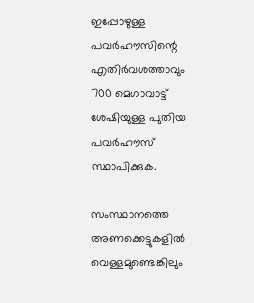ഇപ്പോഴുള്ള പവര്‍ഹൗസിന്റെ എതിര്‍വശത്താവും 700 മെഗാവാട്ട് ശേഷിയുള്ള പുതിയ പവര്‍ഹൗസ് സ്ഥാപിക്കുക.

സംസ്ഥാനത്തെ അണക്കെട്ടുകളില്‍ വെള്ളമുണ്ടെങ്കിലും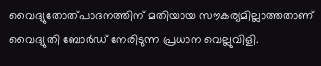വൈദ്യുതോത്പാദനത്തിന് മതിയായ സൗകര്യമില്ലാത്തതാണ് വൈദ്യുതി ബോര്‍ഡ് നേരിടുന്ന പ്രധാന വെല്ലുവിളി.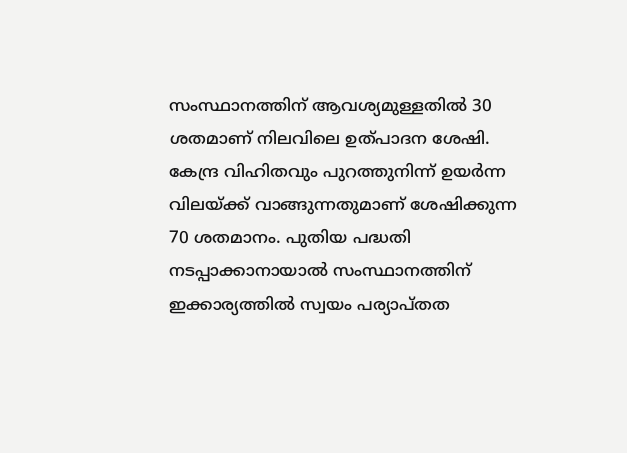സംസ്ഥാനത്തിന് ആവശ്യമുള്ളതില്‍ 30 ശതമാണ് നിലവിലെ ഉത്പാദന ശേഷി. കേന്ദ്ര വിഹിതവും പുറത്തുനിന്ന് ഉയര്‍ന്ന വിലയ്ക്ക് വാങ്ങുന്നതുമാണ് ശേഷിക്കുന്ന 70 ശതമാനം. പുതിയ പദ്ധതി നടപ്പാക്കാനായാല്‍ സംസ്ഥാനത്തിന് ഇക്കാര്യത്തില്‍ സ്വയം പര്യാപ്തത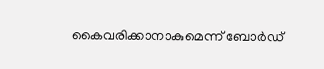കൈവരിക്കാനാകുമെന്ന് ബോര്‍ഡ്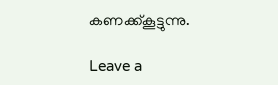കണക്ക്കൂട്ടുന്നു.

Leave a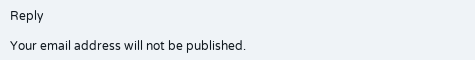Reply

Your email address will not be published.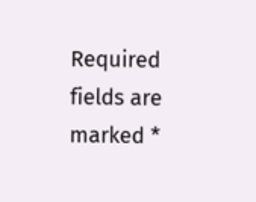Required fields are marked *